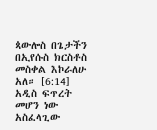ጳውሎስ በጌታችን በኢየሱስ ክርስቶስ መስቀል እኮራለሁ አለ። [6:14]
አዲስ ፍጥረት መሆን ነው አስፈላጊው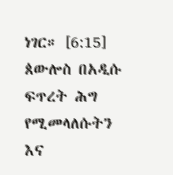ነገር። [6:15]
ጰውሎስ በአዲሱ ፍጥረት ሕግ የሚመላለሱትን እና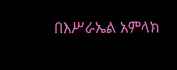በእሥራኤል አምላክ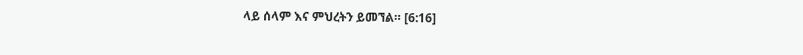ላይ ሰላም እና ምህረትን ይመኘል። [6:16]